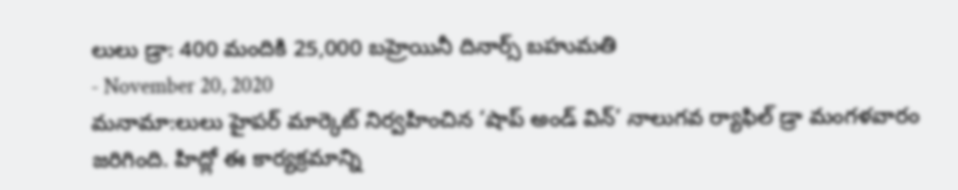లులు డ్రా: 400 మందికి 25,000 బహ్రెయినీ దినార్స్ బహుమతి
- November 20, 2020
మనామా:లులు హైపర్ మార్కెట్ నిర్వహించిన ‘షాప్ అండ్ విన్’ నాలుగవ ర్యాఫిల్ డ్రా మంగళవారం జరిగింది. హిద్లో ఈ కార్యక్రమాన్ని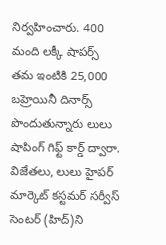నిర్వహించారు. 400 మంది లక్కీ షాపర్స్ తమ ఇంటికి 25,000 బహ్రెయినీ దినార్స్ పొందుతున్నారు లులు షాపింగ్ గిఫ్ట్ కార్డ్ ద్వారా. విజేతలు, లులు హైపర్ మార్కెట్ కస్టమర్ సర్వీస్ సెంటర్ (హిద్)ని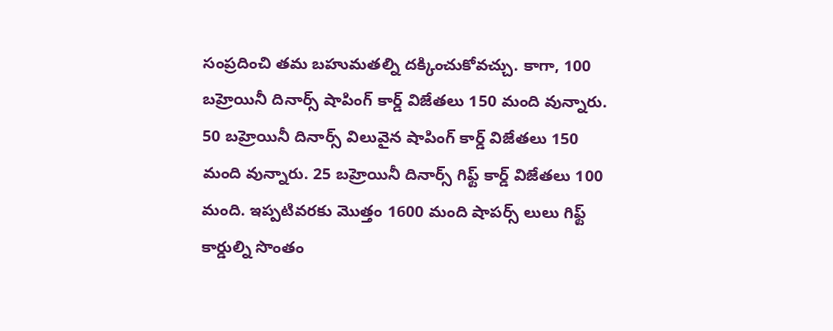సంప్రదించి తమ బహుమతల్ని దక్కించుకోవచ్చు. కాగా, 100 బహ్రెయినీ దినార్స్ షాపింగ్ కార్డ్ విజేతలు 150 మంది వున్నారు. 50 బహ్రెయినీ దినార్స్ విలువైన షాపింగ్ కార్డ్ విజేతలు 150 మంది వున్నారు. 25 బహ్రెయినీ దినార్స్ గిఫ్ట్ కార్డ్ విజేతలు 100 మంది. ఇప్పటివరకు మొత్తం 1600 మంది షాపర్స్ లులు గిఫ్ట్ కార్డుల్ని సొంతం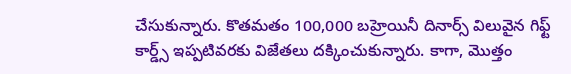చేసుకున్నారు. కొతమతం 100,000 బహ్రెయినీ దినార్స్ విలువైన గిఫ్ట్ కార్డ్స్ ఇప్పటివరకు విజేతలు దక్కించుకున్నారు. కాగా, మొత్తం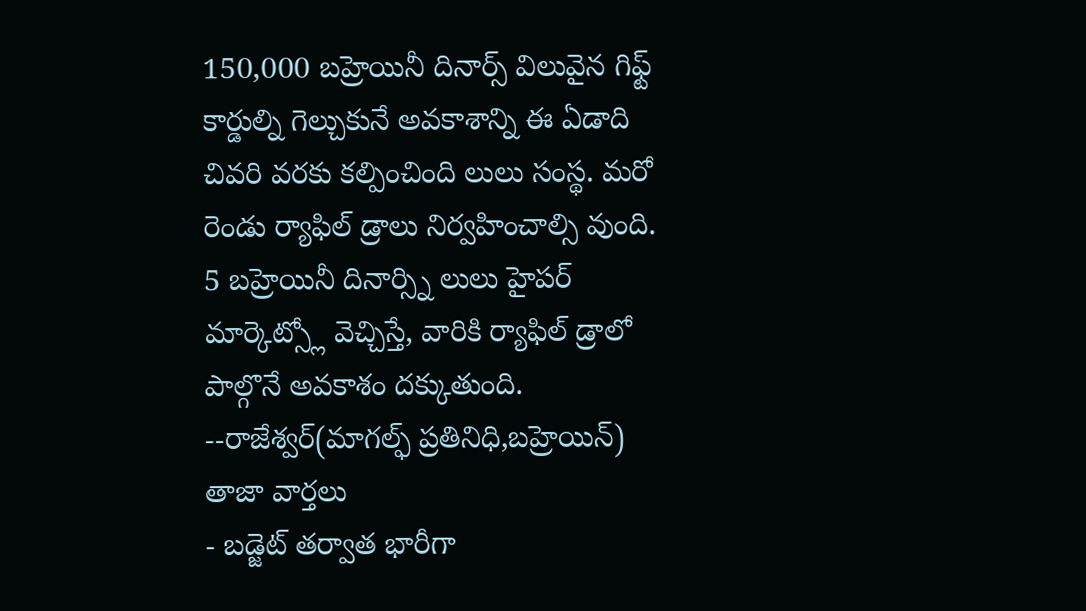150,000 బహ్రెయినీ దినార్స్ విలువైన గిఫ్ట్ కార్డుల్ని గెల్చుకునే అవకాశాన్ని ఈ ఏడాది చివరి వరకు కల్పించింది లులు సంస్థ. మరో రెండు ర్యాఫిల్ డ్రాలు నిర్వహించాల్సి వుంది. 5 బహ్రెయినీ దినార్స్ని లులు హైపర్ మార్కెట్స్లో వెచ్చిస్తే, వారికి ర్యాఫిల్ డ్రాలో పాల్గొనే అవకాశం దక్కుతుంది.
--రాజేశ్వర్(మాగల్ఫ్ ప్రతినిధి,బహ్రెయిన్)
తాజా వార్తలు
- బడ్జెట్ తర్వాత భారీగా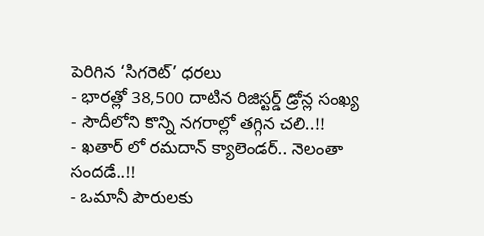పెరిగిన ‘సిగరెట్’ ధరలు
- భారత్లో 38,500 దాటిన రిజిస్టర్డ్ డ్రోన్ల సంఖ్య
- సౌదీలోని కొన్ని నగరాల్లో తగ్గిన చలి..!!
- ఖతార్ లో రమదాన్ క్యాలెండర్.. నెలంతా సందడే..!!
- ఒమానీ పౌరులకు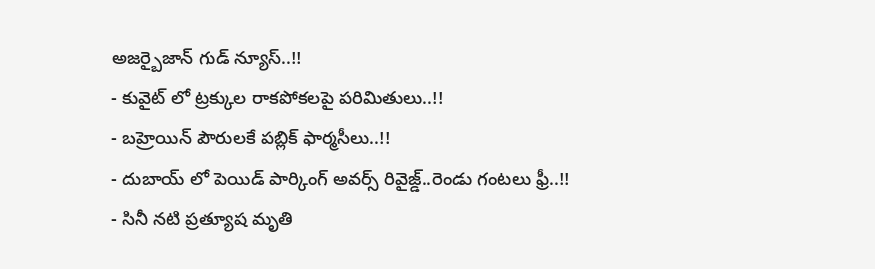అజర్బైజాన్ గుడ్ న్యూస్..!!
- కువైట్ లో ట్రక్కుల రాకపోకలపై పరిమితులు..!!
- బహ్రెయిన్ పౌరులకే పబ్లిక్ ఫార్మసీలు..!!
- దుబాయ్ లో పెయిడ్ పార్కింగ్ అవర్స్ రివైజ్డ్..రెండు గంటలు ఫ్రీ..!!
- సినీ నటి ప్రత్యూష మృతి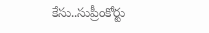కేసు..సుప్రీంకోర్టు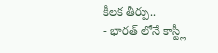కీలక తీర్పు..
- భారత్ లోనే కాస్ట్లీ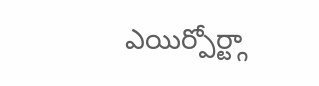ఎయిర్పోర్ట్గా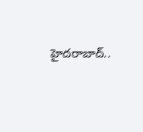హైదరాబాద్..